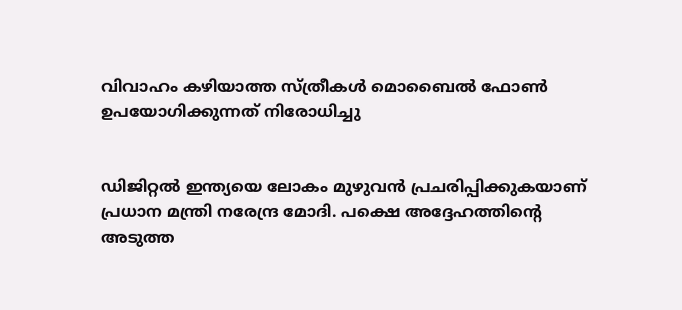വിവാഹം കഴിയാത്ത സ്ത്രീകള്‍ മൊബൈല്‍ ഫോണ്‍ ഉപയോഗിക്കുന്നത് നിരോധിച്ചു


ഡിജിറ്റല്‍ ഇന്ത്യയെ ലോകം മുഴുവന്‍ പ്രചരിപ്പിക്കുകയാണ് പ്രധാന മന്ത്രി നരേന്ദ്ര മോദി. പക്ഷെ അദ്ദേഹത്തിന്റെ അടുത്ത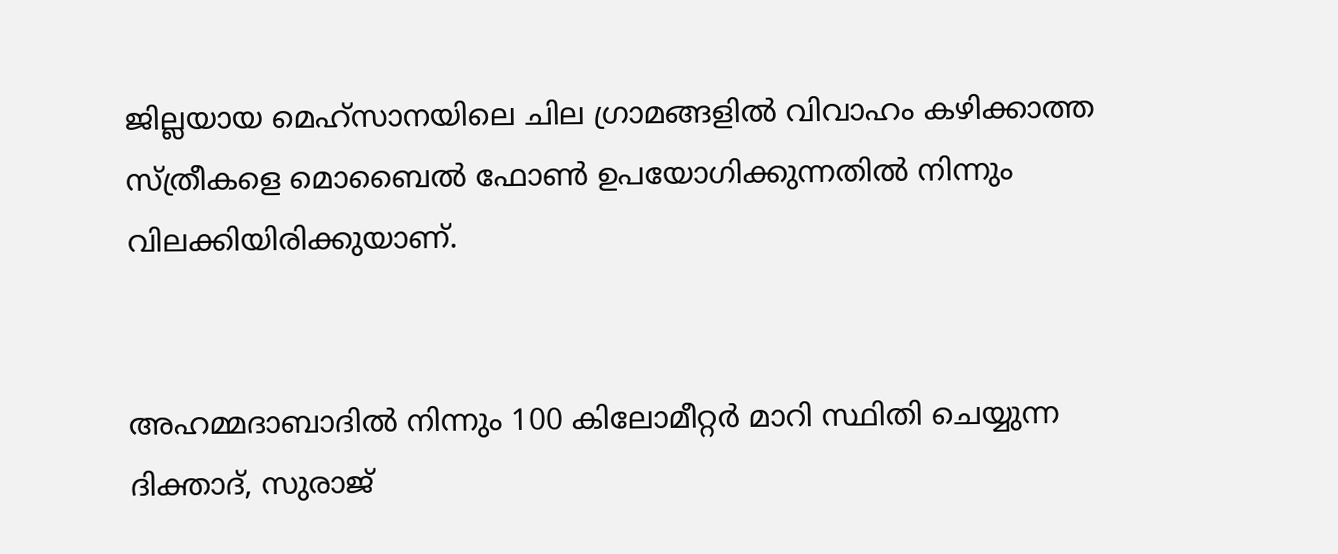ജില്ലയായ മെഹ്‌സാനയിലെ ചില ഗ്രാമങ്ങളില്‍ വിവാഹം കഴിക്കാത്ത സ്ത്രീകളെ മൊബൈല്‍ ഫോണ്‍ ഉപയോഗിക്കുന്നതില്‍ നിന്നും വിലക്കിയിരിക്കുയാണ്.


അഹമ്മദാബാദില്‍ നിന്നും 100 കിലോമീറ്റര്‍ മാറി സ്ഥിതി ചെയ്യുന്ന ദിക്താദ്, സുരാജ്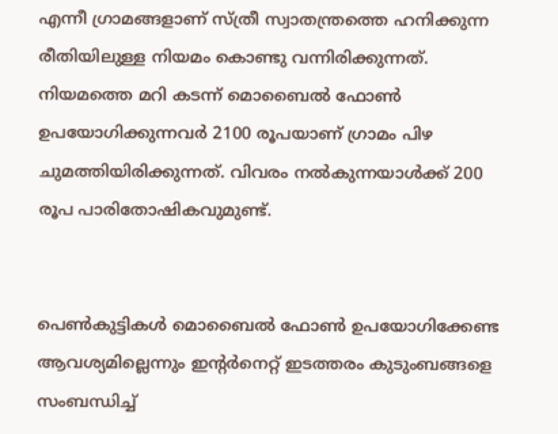എന്നീ ഗ്രാമങ്ങളാണ് സ്ത്രീ സ്വാതന്ത്രത്തെ ഹനിക്കുന്ന രീതിയിലുള്ള നിയമം കൊണ്ടു വന്നിരിക്കുന്നത്. നിയമത്തെ മറി കടന്ന് മൊബൈല്‍ ഫോണ്‍ ഉപയോഗിക്കുന്നവര്‍ 2100 രൂപയാണ് ഗ്രാമം പിഴ ചുമത്തിയിരിക്കുന്നത്. വിവരം നല്‍കുന്നയാള്‍ക്ക് 200 രൂപ പാരിതോഷികവുമുണ്ട്.


പെണ്‍കുട്ടികള്‍ മൊബൈല്‍ ഫോണ്‍ ഉപയോഗിക്കേണ്ട ആവശ്യമില്ലെന്നും ഇന്റര്‍നെറ്റ് ഇടത്തരം കുടുംബങ്ങളെ സംബന്ധിച്ച്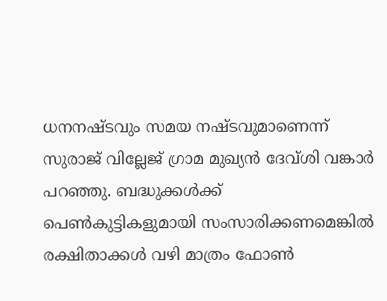ധനനഷ്ടവും സമയ നഷ്ടവുമാണെന്ന് സുരാജ് വില്ലേജ് ഗ്രാമ മുഖ്യന്‍ ദേവ്ശി വങ്കാര്‍ പറഞ്ഞു. ബദ്ധുക്കള്‍ക്ക് പെണ്‍കുട്ടികളുമായി സംസാരിക്കണമെങ്കില്‍ രക്ഷിതാക്കള്‍ വഴി മാത്രം ഫോണ്‍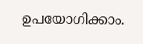ഉപയോഗിക്കാം.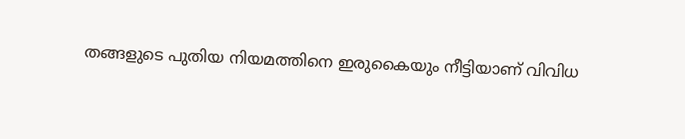തങ്ങളുടെ പുതിയ നിയമത്തിനെ ഇരുകൈയും നീട്ടിയാണ് വിവിധ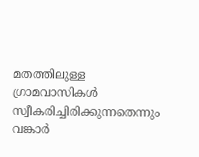മതത്തിലുള്ള ഗ്രാമവാസികള്‍ സ്വീകരിച്ചിരിക്കുന്നതെന്നും വങ്കാര്‍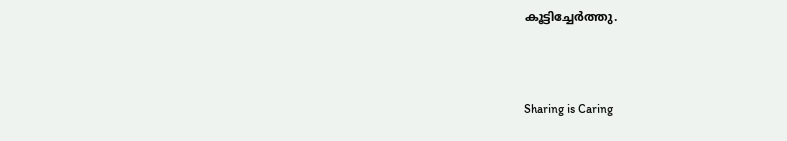കൂട്ടിച്ചേര്‍ത്തു.



Sharing is Caring